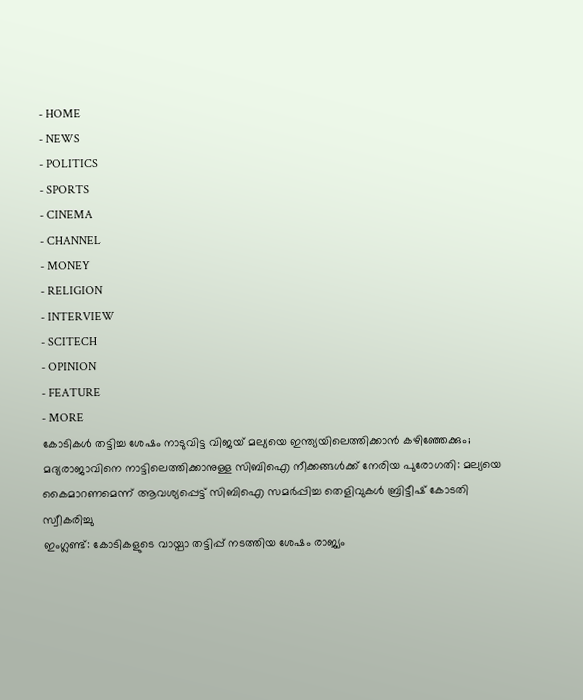- HOME
- NEWS
- POLITICS
- SPORTS
- CINEMA
- CHANNEL
- MONEY
- RELIGION
- INTERVIEW
- SCITECH
- OPINION
- FEATURE
- MORE
കോടികൾ തട്ടിച്ച ശേഷം നാടുവിട്ട വിജയ് മല്യയെ ഇന്ത്യയിലെത്തിക്കാൻ കഴിഞ്ഞേക്കും; മദ്യരാജാവിനെ നാട്ടിലെത്തിക്കാനുള്ള സിബിഐ നീക്കങ്ങൾക്ക് നേരിയ പുരോഗതി: മല്യയെ കൈമാറണമെന്ന് ആവശ്യപ്പെട്ട് സിബിഐ സമർപ്പിച്ച തെളിവുകൾ ബ്രിട്ടീഷ് കോടതി സ്വീകരിച്ചു
ഇംഗ്ലണ്ട്: കോടികളുടെ വായ്പാ തട്ടിപ്പ് നടത്തിയ ശേഷം രാജ്യം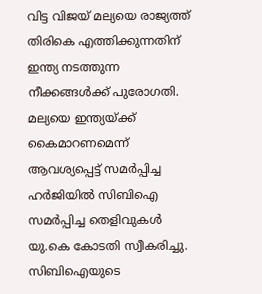വിട്ട വിജയ് മല്യയെ രാജ്യത്ത് തിരികെ എത്തിക്കുന്നതിന് ഇന്ത്യ നടത്തുന്ന നീക്കങ്ങൾക്ക് പുരോഗതി. മല്യയെ ഇന്ത്യയ്ക്ക് കൈമാറണമെന്ന് ആവശ്യപ്പെട്ട് സമർപ്പിച്ച ഹർജിയിൽ സിബിഐ സമർപ്പിച്ച തെളിവുകൾ യു.കെ കോടതി സ്വീകരിച്ചു. സിബിഐയുടെ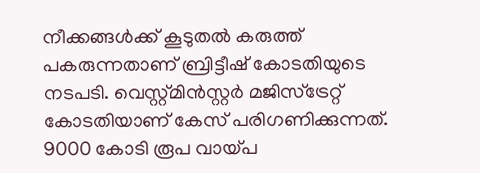നീക്കങ്ങൾക്ക് കൂടുതൽ കരുത്ത് പകരുന്നതാണ് ബ്രിട്ടീഷ് കോടതിയുടെ നടപടി. വെസ്റ്റ്മിൻസ്റ്റർ മജിസ്ട്രേറ്റ് കോടതിയാണ് കേസ് പരിഗണിക്കുന്നത്. 9000 കോടി രൂപ വായ്പ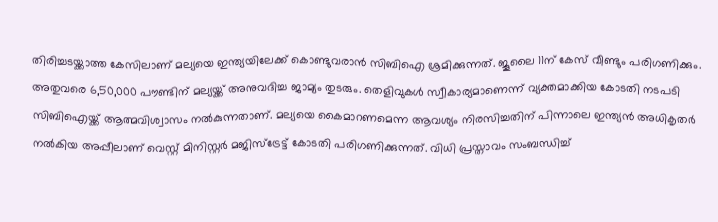തിരിച്ചടയ്ക്കാത്ത കേസിലാണ് മല്യയെ ഇന്ത്യയിലേക്ക് കൊണ്ടുവരാൻ സിബിഐ ശ്രമിക്കുന്നത്. ജൂലൈ 11ന് കേസ് വീണ്ടും പരിഗണിക്കും. അതുവരെ 6,50,000 പൗണ്ടിന് മല്യയ്ക്ക് അനുവദിച്ച ജാമ്യം തുടരും. തെളിവുകൾ സ്വീകാര്യമാണെന്ന് വ്യക്തമാക്കിയ കോടതി നടപടി സിബിഐയ്ക്ക് ആത്മവിശ്വാസം നൽകുന്നതാണ്. മല്യയെ കൈമാറണമെന്ന ആവശ്യം നിരസിച്ചതിന് പിന്നാലെ ഇന്ത്യൻ അധികൃതർ നൽകിയ അപ്പീലാണ് വെസ്റ്റ് മിനിസ്റ്റർ മജിസ്ട്രേട്ട് കോടതി പരിഗണിക്കുന്നത്. വിധി പ്രസ്താവം സംബന്ധിച്ച്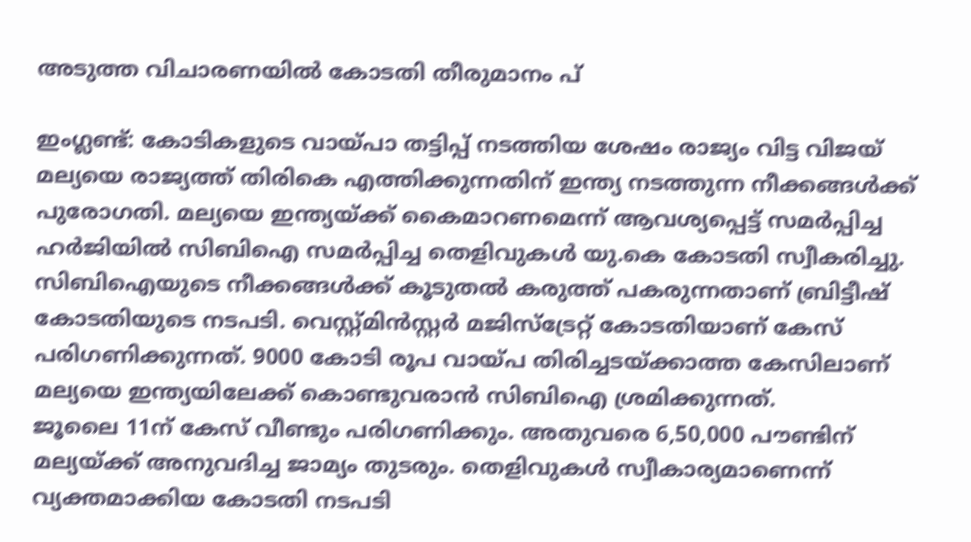അടുത്ത വിചാരണയിൽ കോടതി തീരുമാനം പ്

ഇംഗ്ലണ്ട്: കോടികളുടെ വായ്പാ തട്ടിപ്പ് നടത്തിയ ശേഷം രാജ്യം വിട്ട വിജയ് മല്യയെ രാജ്യത്ത് തിരികെ എത്തിക്കുന്നതിന് ഇന്ത്യ നടത്തുന്ന നീക്കങ്ങൾക്ക് പുരോഗതി. മല്യയെ ഇന്ത്യയ്ക്ക് കൈമാറണമെന്ന് ആവശ്യപ്പെട്ട് സമർപ്പിച്ച ഹർജിയിൽ സിബിഐ സമർപ്പിച്ച തെളിവുകൾ യു.കെ കോടതി സ്വീകരിച്ചു. സിബിഐയുടെ നീക്കങ്ങൾക്ക് കൂടുതൽ കരുത്ത് പകരുന്നതാണ് ബ്രിട്ടീഷ് കോടതിയുടെ നടപടി. വെസ്റ്റ്മിൻസ്റ്റർ മജിസ്ട്രേറ്റ് കോടതിയാണ് കേസ് പരിഗണിക്കുന്നത്. 9000 കോടി രൂപ വായ്പ തിരിച്ചടയ്ക്കാത്ത കേസിലാണ് മല്യയെ ഇന്ത്യയിലേക്ക് കൊണ്ടുവരാൻ സിബിഐ ശ്രമിക്കുന്നത്.
ജൂലൈ 11ന് കേസ് വീണ്ടും പരിഗണിക്കും. അതുവരെ 6,50,000 പൗണ്ടിന് മല്യയ്ക്ക് അനുവദിച്ച ജാമ്യം തുടരും. തെളിവുകൾ സ്വീകാര്യമാണെന്ന് വ്യക്തമാക്കിയ കോടതി നടപടി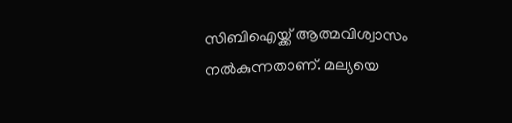സിബിഐയ്ക്ക് ആത്മവിശ്വാസം നൽകുന്നതാണ്. മല്യയെ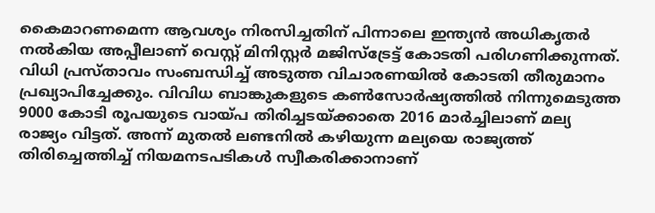കൈമാറണമെന്ന ആവശ്യം നിരസിച്ചതിന് പിന്നാലെ ഇന്ത്യൻ അധികൃതർ നൽകിയ അപ്പീലാണ് വെസ്റ്റ് മിനിസ്റ്റർ മജിസ്ട്രേട്ട് കോടതി പരിഗണിക്കുന്നത്.
വിധി പ്രസ്താവം സംബന്ധിച്ച് അടുത്ത വിചാരണയിൽ കോടതി തീരുമാനം പ്രഖ്യാപിച്ചേക്കും. വിവിധ ബാങ്കുകളുടെ കൺസോർഷ്യത്തിൽ നിന്നുമെടുത്ത 9000 കോടി രൂപയുടെ വായ്പ തിരിച്ചടയ്ക്കാതെ 2016 മാർച്ചിലാണ് മല്യ രാജ്യം വിട്ടത്. അന്ന് മുതൽ ലണ്ടനിൽ കഴിയുന്ന മല്യയെ രാജ്യത്ത് തിരിച്ചെത്തിച്ച് നിയമനടപടികൾ സ്വീകരിക്കാനാണ്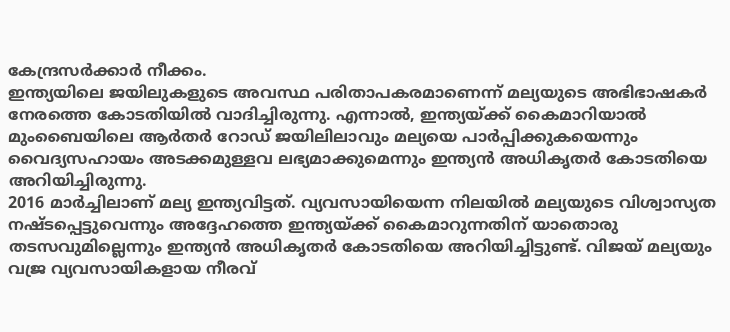കേന്ദ്രസർക്കാർ നീക്കം.
ഇന്ത്യയിലെ ജയിലുകളുടെ അവസ്ഥ പരിതാപകരമാണെന്ന് മല്യയുടെ അഭിഭാഷകർ നേരത്തെ കോടതിയിൽ വാദിച്ചിരുന്നു. എന്നാൽ, ഇന്ത്യയ്ക്ക് കൈമാറിയാൽ മുംബൈയിലെ ആർതർ റോഡ് ജയിലിലാവും മല്യയെ പാർപ്പിക്കുകയെന്നും വൈദ്യസഹായം അടക്കമുള്ളവ ലഭ്യമാക്കുമെന്നും ഇന്ത്യൻ അധികൃതർ കോടതിയെ അറിയിച്ചിരുന്നു.
2016 മാർച്ചിലാണ് മല്യ ഇന്ത്യവിട്ടത്. വ്യവസായിയെന്ന നിലയിൽ മല്യയുടെ വിശ്വാസ്യത നഷ്ടപ്പെട്ടുവെന്നും അദ്ദേഹത്തെ ഇന്ത്യയ്ക്ക് കൈമാറുന്നതിന് യാതൊരു തടസവുമില്ലെന്നും ഇന്ത്യൻ അധികൃതർ കോടതിയെ അറിയിച്ചിട്ടുണ്ട്. വിജയ് മല്യയും വജ്ര വ്യവസായികളായ നീരവ്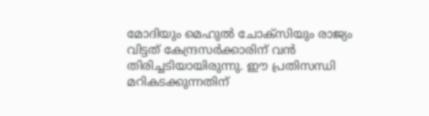മോദിയും മെഹുൽ ചോക്സിയും രാജ്യം വിട്ടത് കേന്ദ്രസർക്കാരിന് വൻ തിരിച്ചടിയായിരുന്നു. ഈ പ്രതിസന്ധി മറികടക്കുന്നതിന്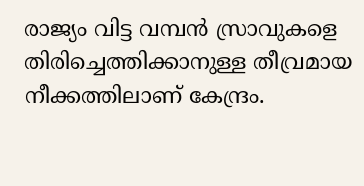രാജ്യം വിട്ട വമ്പൻ സ്രാവുകളെ തിരിച്ചെത്തിക്കാനുള്ള തീവ്രമായ നീക്കത്തിലാണ് കേന്ദ്രം.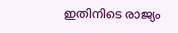ഇതിനിടെ രാജ്യം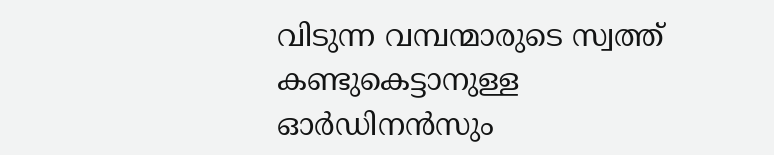വിടുന്ന വമ്പന്മാരുടെ സ്വത്ത് കണ്ടുകെട്ടാനുള്ള ഓർഡിനൻസും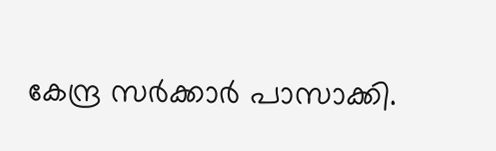കേന്ദ്ര സർക്കാർ പാസാക്കി.